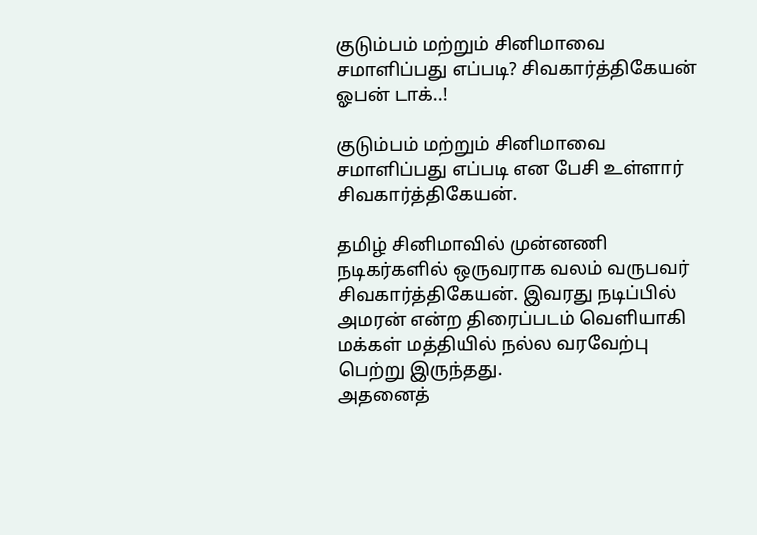குடும்பம் மற்றும் சினிமாவை சமாளிப்பது எப்படி? சிவகார்த்திகேயன் ஓபன் டாக்..!

குடும்பம் மற்றும் சினிமாவை சமாளிப்பது எப்படி என பேசி உள்ளார் சிவகார்த்திகேயன்.

தமிழ் சினிமாவில் முன்னணி நடிகர்களில் ஒருவராக வலம் வருபவர் சிவகார்த்திகேயன். இவரது நடிப்பில் அமரன் என்ற திரைப்படம் வெளியாகி மக்கள் மத்தியில் நல்ல வரவேற்பு பெற்று இருந்தது.
அதனைத்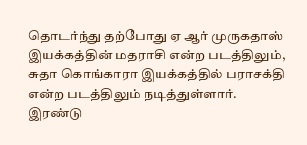தொடர்ந்து தற்போது ஏ ஆர் முருகதாஸ் இயக்கத்தின் மதராசி என்ற படத்திலும், சுதா கொங்காரா இயக்கத்தில் பராசக்தி என்ற படத்திலும் நடித்துள்ளார்.
இரண்டு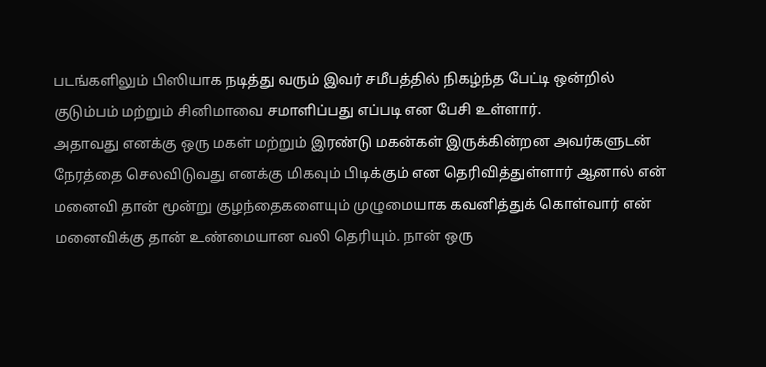படங்களிலும் பிஸியாக நடித்து வரும் இவர் சமீபத்தில் நிகழ்ந்த பேட்டி ஒன்றில் குடும்பம் மற்றும் சினிமாவை சமாளிப்பது எப்படி என பேசி உள்ளார்.
அதாவது எனக்கு ஒரு மகள் மற்றும் இரண்டு மகன்கள் இருக்கின்றன அவர்களுடன் நேரத்தை செலவிடுவது எனக்கு மிகவும் பிடிக்கும் என தெரிவித்துள்ளார் ஆனால் என் மனைவி தான் மூன்று குழந்தைகளையும் முழுமையாக கவனித்துக் கொள்வார் என் மனைவிக்கு தான் உண்மையான வலி தெரியும். நான் ஒரு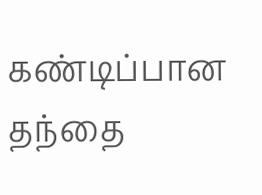கண்டிப்பான தந்தை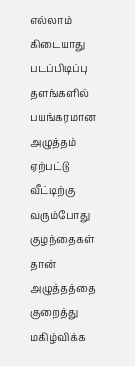எல்லாம் கிடையாது படப்பிடிப்பு தளங்களில் பயங்கரமான அழுத்தம் ஏற்பட்டு வீட்டிற்கு வரும்போது குழந்தைகள் தான் அழுத்தத்தை குறைத்து மகிழ்விக்க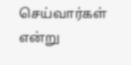செய்வார்கள் என்று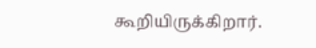கூறியிருக்கிறார்.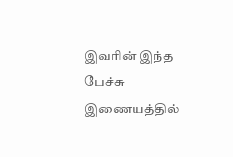இவரின் இந்த பேச்சு இணையத்தில்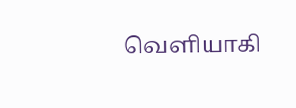வெளியாகி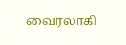வைரலாகி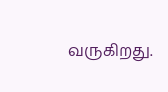வருகிறது.